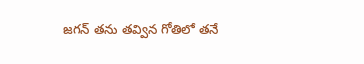జగన్ తను తవ్విన గోతిలో తనే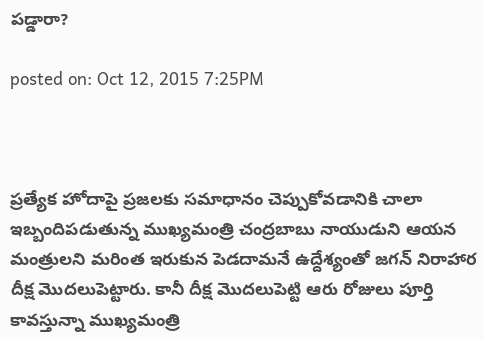పడ్డారా?

posted on: Oct 12, 2015 7:25PM



ప్రత్యేక హోదాపై ప్రజలకు సమాధానం చెప్పుకోవడానికి చాలా ఇబ్బందిపడుతున్న ముఖ్యమంత్రి చంద్రబాబు నాయుడుని ఆయన మంత్రులని మరింత ఇరుకున పెడదామనే ఉద్దేశ్యంతో జగన్ నిరాహార దీక్ష మొదలుపెట్టారు. కానీ దీక్ష మొదలుపెట్టి ఆరు రోజులు పూర్తి కావస్తున్నా ముఖ్యమంత్రి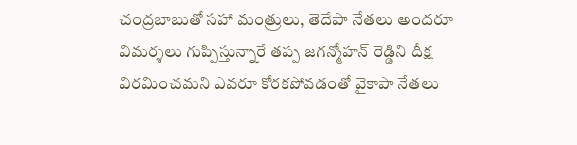చంద్రబాబుతో సహా మంత్రులు, తెదేపా నేతలు అందరూ విమర్శలు గుప్పిస్తున్నారే తప్ప జగన్మోహన్ రెడ్డిని దీక్ష విరమించమని ఎవరూ కోరకపోవడంతో వైకాపా నేతలు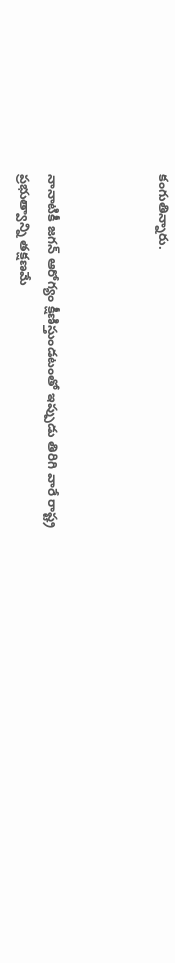కంగుతిన్నారు.



నానాటికీ జగన్ ఆరోగ్యం క్షీణిస్తుండటంతో ఇప్పుడు తిరిగి వారే రాష్ట్ర ప్రభుత్వాన్ని తక్షణమే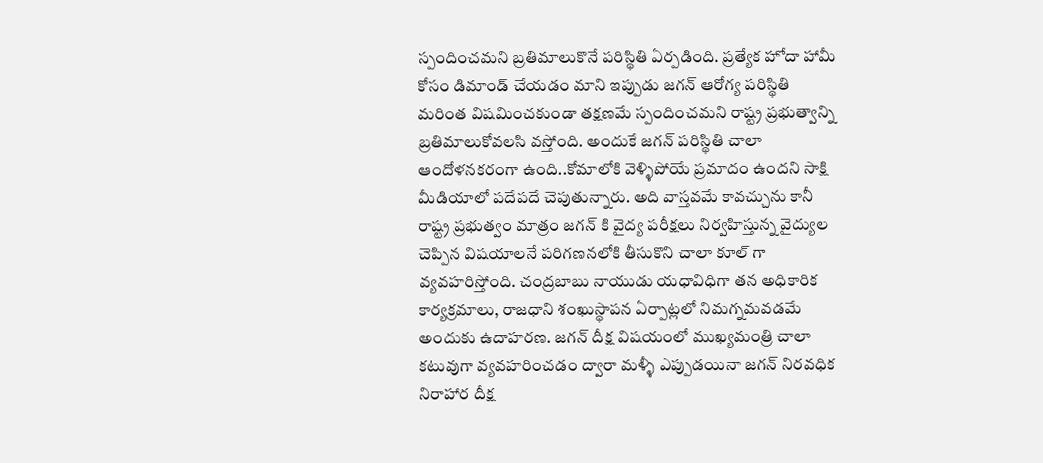స్పందించమని బ్రతిమాలుకొనే పరిస్థితి ఏర్పడింది. ప్రత్యేక హోదా హామీ కోసం డిమాండ్ చేయడం మాని ఇప్పుడు జగన్ ఆరోగ్య పరిస్థితి మరింత విషమించకుండా తక్షణమే స్పందించమని రాష్ట్ర ప్రభుత్వాన్ని బ్రతిమాలుకోవలసి వస్తోంది. అందుకే జగన్ పరిస్థితి చాలా ఆందోళనకరంగా ఉంది..కోమాలోకి వెళ్ళిపోయే ప్రమాదం ఉందని సాక్షి మీడియాలో పదేపదే చెపుతున్నారు. అది వాస్తవమే కావచ్చును కానీ రాష్ట్ర ప్రభుత్వం మాత్రం జగన్ కి వైద్య పరీక్షలు నిర్వహిస్తున్న వైద్యుల చెప్పిన విషయాలనే పరిగణనలోకి తీసుకొని చాలా కూల్ గా వ్యవహరిస్తోంది. చంద్రబాబు నాయుడు యధావిధిగా తన అధికారిక కార్యక్రమాలు, రాజధాని శంఖుస్థాపన ఏర్పాట్లలో నిమగ్నమవడమే అందుకు ఉదాహరణ. జగన్ దీక్ష విషయంలో ముఖ్యమంత్రి చాలా కటువుగా వ్యవహరించడం ద్వారా మళ్ళీ ఎప్పుడయినా జగన్ నిరవధిక నిరాహార దీక్ష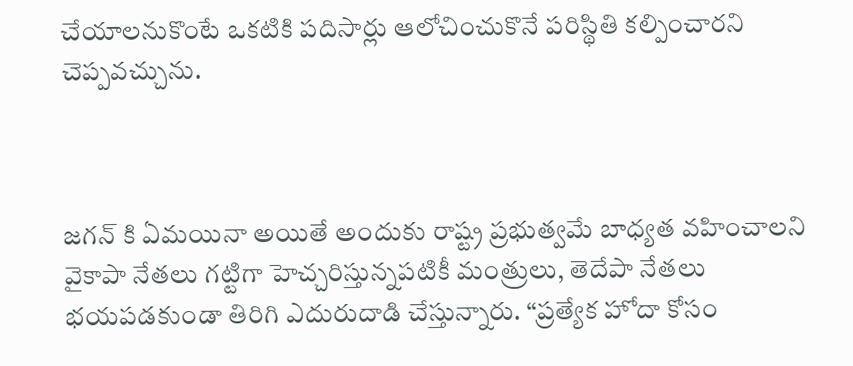చేయాలనుకొంటే ఒకటికి పదిసార్లు ఆలోచించుకొనే పరిస్థితి కల్పించారని చెప్పవచ్చును.



జగన్ కి ఏమయినా అయితే అందుకు రాష్ట్ర ప్రభుత్వమే బాధ్యత వహించాలని వైకాపా నేతలు గట్టిగా హెచ్చరిస్తున్నపటికీ మంత్రులు, తెదేపా నేతలు భయపడకుండా తిరిగి ఎదురుదాడి చేస్తున్నారు. “ప్రత్యేక హోదా కోసం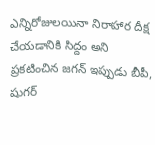ఎన్నిరోజులయినా నిరాహార దీక్ష చేయడానికి సిద్దం అని ప్రకటించిన జగన్ ఇప్పుడు బీపీ, షుగర్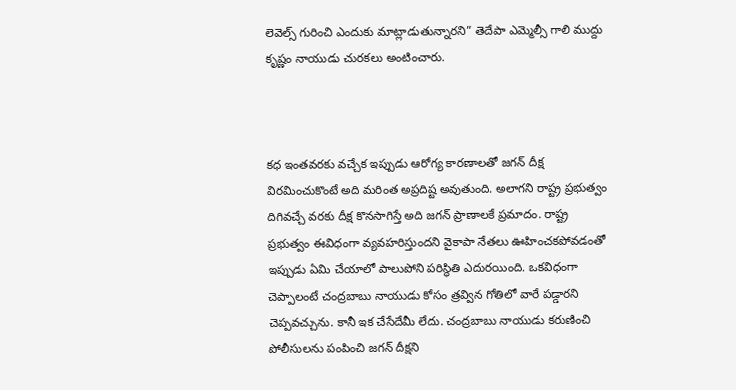లెవెల్స్ గురించి ఎందుకు మాట్లాడుతున్నారని” తెదేపా ఎమ్మెల్సీ గాలి ముద్దు కృష్ణం నాయుడు చురకలు అంటించారు.



కధ ఇంతవరకు వచ్చేక ఇప్పుడు ఆరోగ్య కారణాలతో జగన్ దీక్ష విరమించుకొంటే అది మరింత అప్రదిష్ట అవుతుంది. అలాగని రాష్ట్ర ప్రభుత్వం దిగివచ్చే వరకు దీక్ష కొనసాగిస్తే అది జగన్ ప్రాణాలకే ప్రమాదం. రాష్ట్ర ప్రభుత్వం ఈవిధంగా వ్యవహరిస్తుందని వైకాపా నేతలు ఊహించకపోవడంతో ఇప్పుడు ఏమి చేయాలో పాలుపోని పరిస్థితి ఎదురయింది. ఒకవిధంగా చెప్పాలంటే చంద్రబాబు నాయుడు కోసం త్రవ్విన గోతిలో వారే పడ్డారని చెప్పవచ్చును. కానీ ఇక చేసేదేమీ లేదు. చంద్రబాబు నాయుడు కరుణించి పోలీసులను పంపించి జగన్ దీక్షని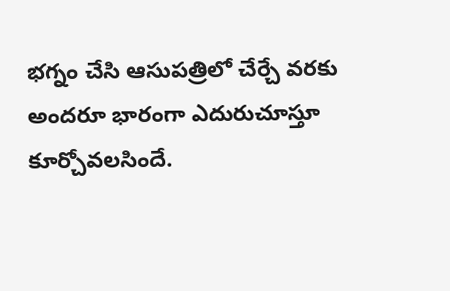భగ్నం చేసి ఆసుపత్రిలో చేర్చే వరకు అందరూ భారంగా ఎదురుచూస్తూ కూర్చోవలసిందే.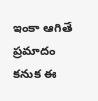ఇంకా ఆగితే ప్రమాదం కనుక ఈ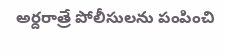అర్దరాత్రే పోలీసులను పంపించి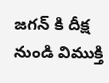జగన్ కి దీక్ష నుండి విముక్తి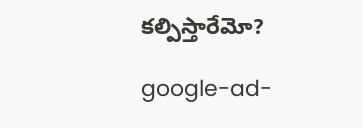కల్పిస్తారేమో?

google-ad-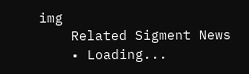img
    Related Sigment News
    • Loading...